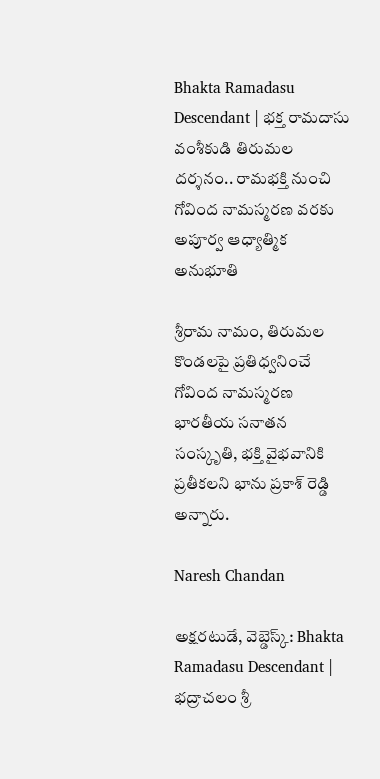Bhakta Ramadasu Descendant | భక్త రామదాసు వంశీకుడి తిరుమల దర్శనం.. రామభక్తి నుంచి గోవింద నామస్మరణ వరకు అపూర్వ ఆధ్యాత్మిక అనుభూతి

శ్రీరామ నామం, తిరుమల కొండలపై ప్రతిధ్వనించే గోవింద నామస్మరణ భారతీయ సనాతన సంస్కృతి, భక్తి వైభవానికి ప్రతీకలని భాను ప్రకాశ్ రెడ్డి అన్నారు.

Naresh Chandan

అక్షరటుడే, వెబ్డెస్క్: Bhakta Ramadasu Descendant | భద్రాచలం శ్రీ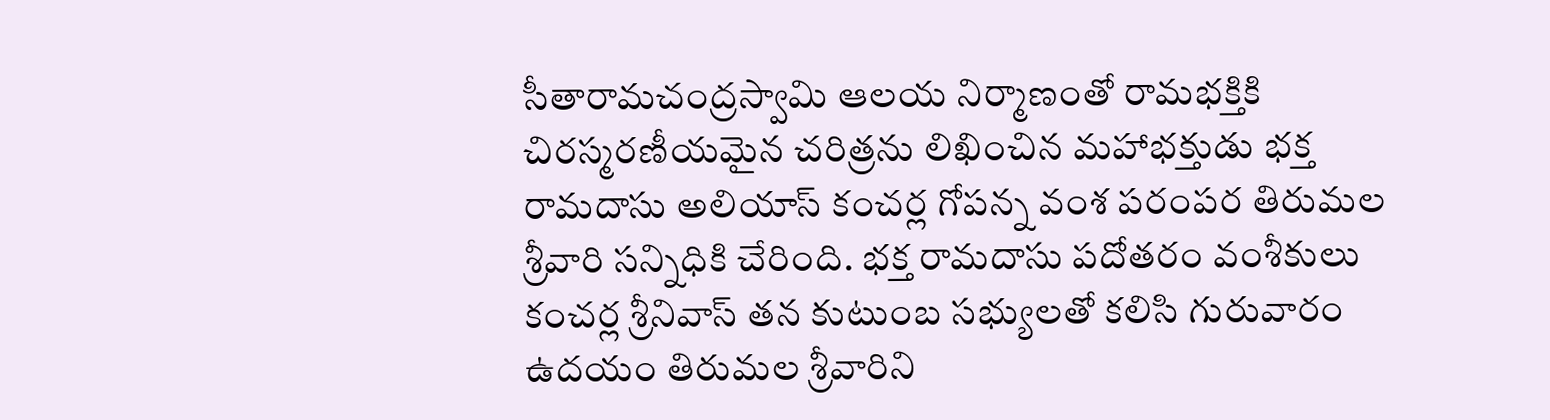సీతారామచంద్రస్వామి ఆలయ నిర్మాణంతో రామభక్తికి చిరస్మరణీయమైన చరిత్రను లిఖించిన మహాభక్తుడు భక్త రామదాసు అలియాస్ కంచర్ల గోపన్న వంశ పరంపర తిరుమల శ్రీవారి సన్నిధికి చేరింది. భక్త రామదాసు పదోతరం వంశీకులు కంచర్ల శ్రీనివాస్ తన కుటుంబ సభ్యులతో కలిసి గురువారం ఉదయం తిరుమల శ్రీవారిని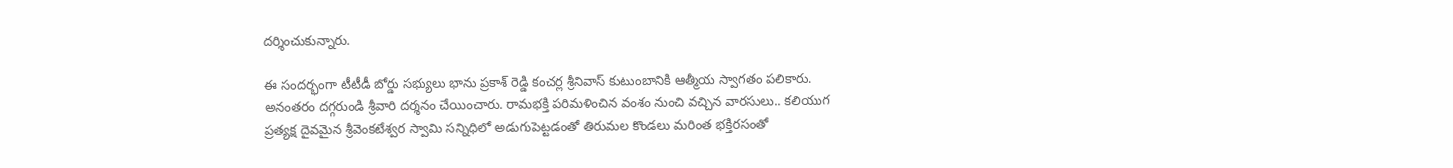దర్శించుకున్నారు.

ఈ సందర్భంగా టీటీడీ బోర్డు సభ్యులు భాను ప్రకాశ్ రెడ్డి కంచర్ల శ్రీనివాస్ కుటుంబానికి ఆత్మీయ స్వాగతం పలికారు. అనంతరం దగ్గరుండి శ్రీవారి దర్శనం చేయించారు. రామభక్తి పరిమళించిన వంశం నుంచి వచ్చిన వారసులు.. కలియుగ ప్రత్యక్ష దైవమైన శ్రీవెంకటేశ్వర స్వామి సన్నిధిలో అడుగుపెట్టడంతో తిరుమల కొండలు మరింత భక్తిరసంతో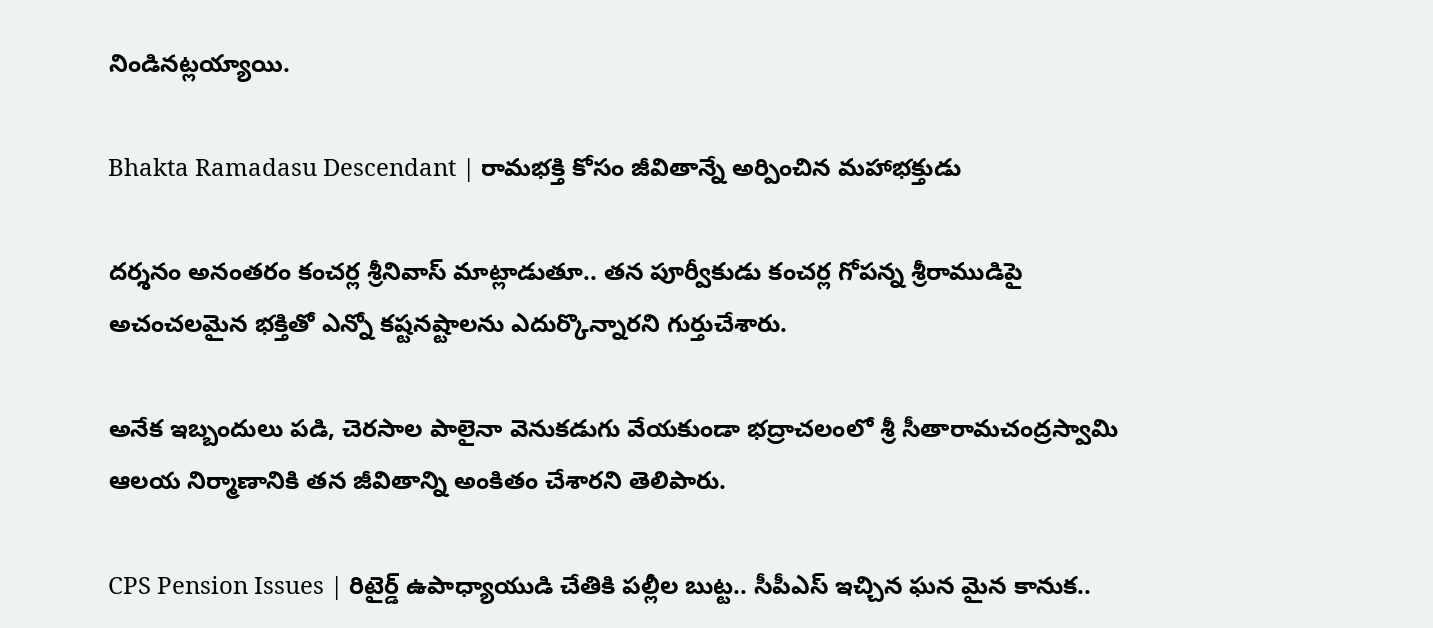నిండినట్లయ్యాయి.

Bhakta Ramadasu Descendant | రామభక్తి కోసం జీవితాన్నే అర్పించిన మహాభక్తుడు

దర్శనం అనంతరం కంచర్ల శ్రీనివాస్ మాట్లాడుతూ.. తన పూర్వీకుడు కంచర్ల గోపన్న శ్రీరాముడిపై అచంచలమైన భక్తితో ఎన్నో కష్టనష్టాలను ఎదుర్కొన్నారని గుర్తుచేశారు.

అనేక ఇబ్బందులు పడి, చెరసాల పాలైనా వెనుకడుగు వేయకుండా భద్రాచలంలో శ్రీ సీతారామచంద్రస్వామి ఆలయ నిర్మాణానికి తన జీవితాన్ని అంకితం చేశారని తెలిపారు.

CPS Pension Issues | రిటైర్డ్ ఉపాధ్యాయుడి చేతికి పల్లీల బుట్ట.. సీపీఎస్ ఇచ్చిన ఘన మైన కానుక..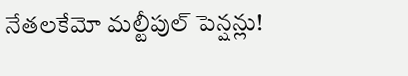నేతలకేమో మల్టీపుల్ పెన్షన్లు!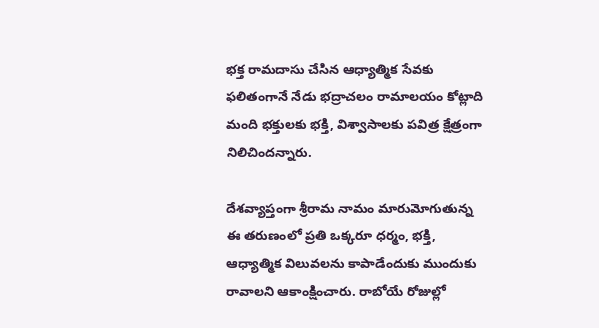భక్త రామదాసు చేసిన ఆధ్యాత్మిక సేవకు ఫలితంగానే నేడు భద్రాచలం రామాలయం కోట్లాది మంది భక్తులకు భక్తి, విశ్వాసాలకు పవిత్ర క్షేత్రంగా నిలిచిందన్నారు.

దేశవ్యాప్తంగా శ్రీరామ నామం మారుమోగుతున్న ఈ తరుణంలో ప్రతి ఒక్కరూ ధర్మం, భక్తి, ఆధ్యాత్మిక విలువలను కాపాడేందుకు ముందుకు రావాలని ఆకాంక్షించారు. రాబోయే రోజుల్లో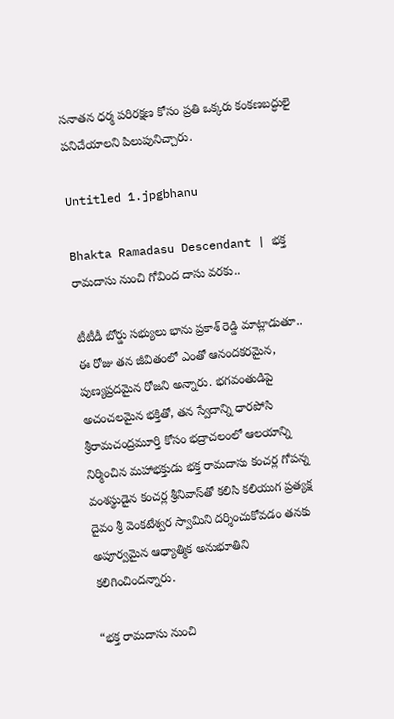సనాతన ధర్మ పరిరక్షణ కోసం ప్రతి ఒక్కరు కంకణబద్ధులై పనిచేయాలని పిలుపునిచ్చారు.

Untitled 1.jpgbhanu

Bhakta Ramadasu Descendant | భక్త రామదాసు నుంచి గోవింద దాసు వరకు..

టీటీడీ బోర్డు సభ్యులు భాను ప్రకాశ్ రెడ్డి మాట్లాడుతూ.. ఈ రోజు తన జీవితంలో ఎంతో ఆనందకరమైన, పుణ్యప్రదమైన రోజని అన్నారు. భగవంతుడిపై అచంచలమైన భక్తితో, తన స్వేదాన్ని ధారపోసి శ్రీరామచంద్రమూర్తి కోసం భద్రాచలంలో ఆలయాన్ని నిర్మించిన మహాభక్తుడు భక్త రామదాసు కంచర్ల గోపన్న వంశస్థుడైన కంచర్ల శ్రీనివాస్‌తో కలిసి కలియుగ ప్రత్యక్ష దైవం శ్రీ వెంకటేశ్వర స్వామిని దర్శించుకోవడం తనకు అపూర్వమైన ఆధ్యాత్మిక అనుభూతిని కలిగించిందన్నారు.

“భక్త రామదాసు నుంచి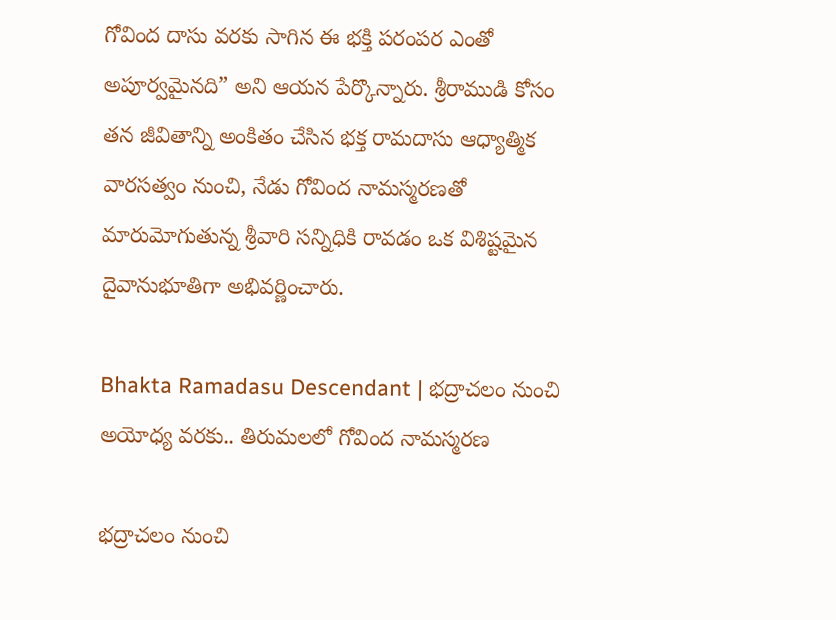గోవింద దాసు వరకు సాగిన ఈ భక్తి పరంపర ఎంతో అపూర్వమైనది” అని ఆయన పేర్కొన్నారు. శ్రీరాముడి కోసం తన జీవితాన్ని అంకితం చేసిన భక్త రామదాసు ఆధ్యాత్మిక వారసత్వం నుంచి, నేడు గోవింద నామస్మరణతో మారుమోగుతున్న శ్రీవారి సన్నిధికి రావడం ఒక విశిష్టమైన దైవానుభూతిగా అభివర్ణించారు.

Bhakta Ramadasu Descendant | భద్రాచలం నుంచి అయోధ్య వరకు.. తిరుమలలో గోవింద నామస్మరణ

భద్రాచలం నుంచి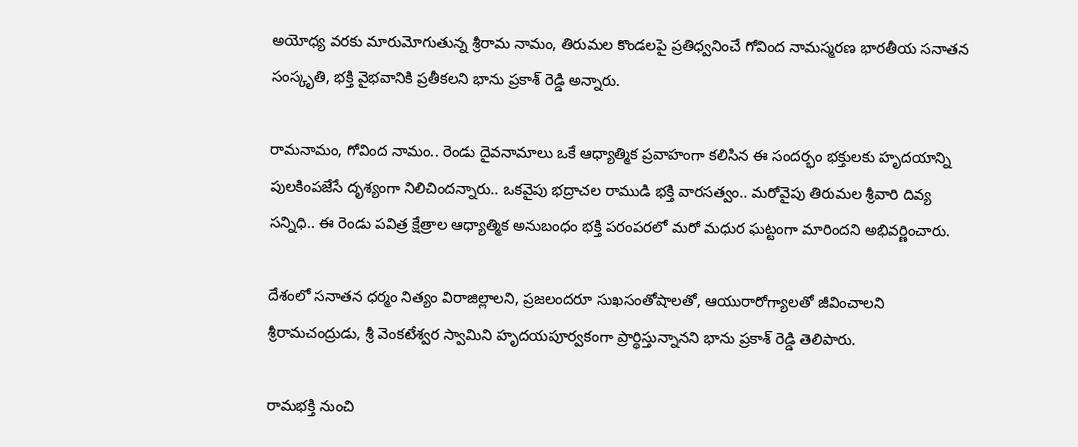అయోధ్య వరకు మారుమోగుతున్న శ్రీరామ నామం, తిరుమల కొండలపై ప్రతిధ్వనించే గోవింద నామస్మరణ భారతీయ సనాతన సంస్కృతి, భక్తి వైభవానికి ప్రతీకలని భాను ప్రకాశ్ రెడ్డి అన్నారు.

రామనామం, గోవింద నామం.. రెండు దైవనామాలు ఒకే ఆధ్యాత్మిక ప్రవాహంగా కలిసిన ఈ సందర్భం భక్తులకు హృదయాన్ని పులకింపజేసే దృశ్యంగా నిలిచిందన్నారు.. ఒకవైపు భద్రాచల రాముడి భక్తి వారసత్వం.. మరోవైపు తిరుమల శ్రీవారి దివ్య సన్నిధి.. ఈ రెండు పవిత్ర క్షేత్రాల ఆధ్యాత్మిక అనుబంధం భక్తి పరంపరలో మరో మధుర ఘట్టంగా మారిందని అభివర్ణించారు.

దేశంలో సనాతన ధర్మం నిత్యం విరాజిల్లాలని, ప్రజలందరూ సుఖసంతోషాలతో, ఆయురారోగ్యాలతో జీవించాలని శ్రీరామచంద్రుడు, శ్రీ వెంకటేశ్వర స్వామిని హృదయపూర్వకంగా ప్రార్థిస్తున్నానని భాను ప్రకాశ్ రెడ్డి తెలిపారు.

రామభక్తి నుంచి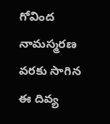గోవింద నామస్మరణ వరకు సాగిన ఈ దివ్య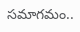సమాగమం..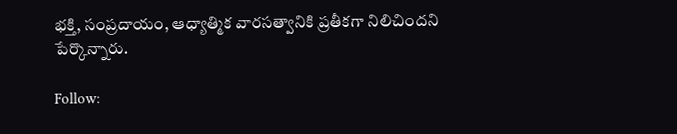భక్తి, సంప్రదాయం, ఆధ్యాత్మిక వారసత్వానికి ప్రతీకగా నిలిచిందని పేర్కొన్నారు.

Follow: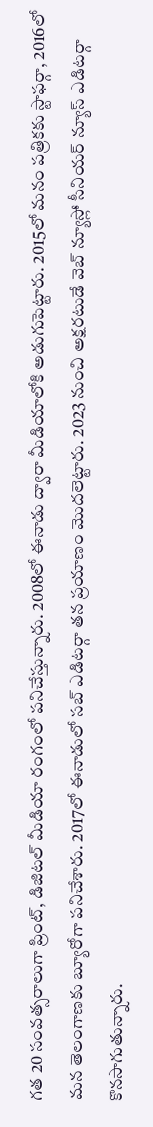గత 20 సంవత్సరాలుగా ప్రింట్, డిజిటల్ మీడియా రంగంలో పనిచేస్తున్నారు. 2008లో ఈనాడు ద్వారా మీడియాలోకి అడుగుపెట్టారు. 2015లో మనం పత్రికకు స్టాఫర్గా, 2016లో మన తెలంగాణకు బ్యూరోగా పనిచేశారు. 2017లో ఈనాడులో సబ్ ఎడిటర్గా తన ప్రయాణం మొదలెట్టారు. 2023 నుంచి అక్షరటుడే వెబ్ న్యూస్లో సీనియర్ న్యూస్ ఎడిటర్గా కొనసాగుతున్నారు.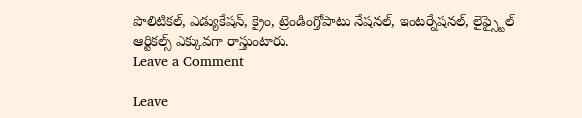పొలిటికల్, ఎడ్యుకేషన్, క్రైం, ట్రెండింగ్తోపాటు నేషనల్, ఇంటర్నేషనల్, లైఫ్స్టైల్ ఆర్టికల్స్ ఎక్కువగా రాస్తుంటారు.
Leave a Comment

Leave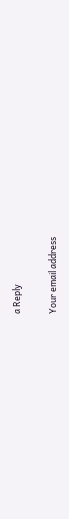a Reply

Your email address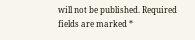will not be published. Required fields are marked *